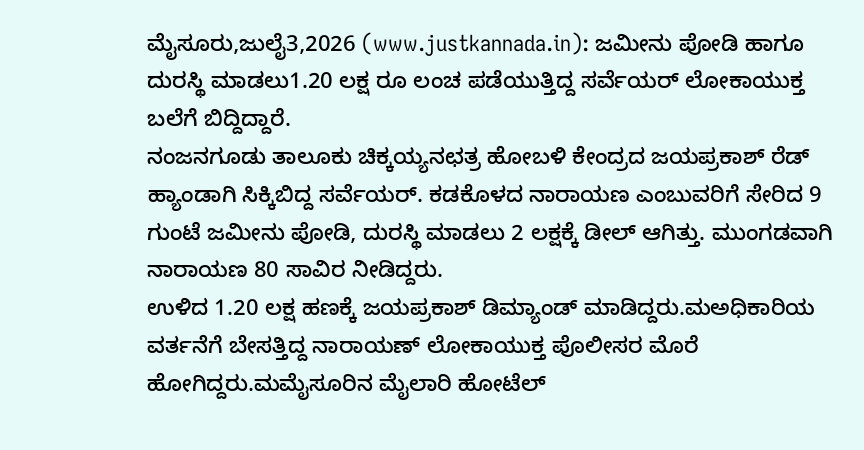ಮೈಸೂರು,ಜುಲೈ3,2026 (www.justkannada.in): ಜಮೀನು ಪೋಡಿ ಹಾಗೂ ದುರಸ್ಥಿ ಮಾಡಲು1.20 ಲಕ್ಷ ರೂ ಲಂಚ ಪಡೆಯುತ್ತಿದ್ದ ಸರ್ವೆಯರ್ ಲೋಕಾಯುಕ್ತ ಬಲೆಗೆ ಬಿದ್ದಿದ್ದಾರೆ.
ನಂಜನಗೂಡು ತಾಲೂಕು ಚಿಕ್ಕಯ್ಯನಛತ್ರ ಹೋಬಳಿ ಕೇಂದ್ರದ ಜಯಪ್ರಕಾಶ್ ರೆಡ್ ಹ್ಯಾಂಡಾಗಿ ಸಿಕ್ಕಿಬಿದ್ದ ಸರ್ವೆಯರ್. ಕಡಕೊಳದ ನಾರಾಯಣ ಎಂಬುವರಿಗೆ ಸೇರಿದ 9 ಗುಂಟೆ ಜಮೀನು ಪೋಡಿ, ದುರಸ್ಥಿ ಮಾಡಲು 2 ಲಕ್ಷಕ್ಕೆ ಡೀಲ್ ಆಗಿತ್ತು. ಮುಂಗಡವಾಗಿ ನಾರಾಯಣ 80 ಸಾವಿರ ನೀಡಿದ್ದರು.
ಉಳಿದ 1.20 ಲಕ್ಷ ಹಣಕ್ಕೆ ಜಯಪ್ರಕಾಶ್ ಡಿಮ್ಯಾಂಡ್ ಮಾಡಿದ್ದರು.ಮಅಧಿಕಾರಿಯ ವರ್ತನೆಗೆ ಬೇಸತ್ತಿದ್ದ ನಾರಾಯಣ್ ಲೋಕಾಯುಕ್ತ ಪೊಲೀಸರ ಮೊರೆ ಹೋಗಿದ್ದರು.ಮಮೈಸೂರಿನ ಮೈಲಾರಿ ಹೋಟೆಲ್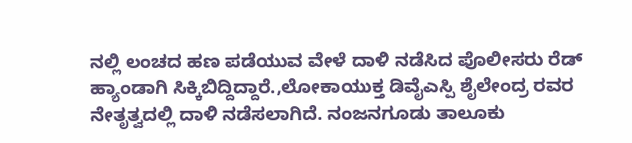ನಲ್ಲಿ ಲಂಚದ ಹಣ ಪಡೆಯುವ ವೇಳೆ ದಾಳಿ ನಡೆಸಿದ ಪೊಲೀಸರು ರೆಡ್ ಹ್ಯಾಂಡಾಗಿ ಸಿಕ್ಕಿಬಿದ್ದಿದ್ದಾರೆ.,ಲೋಕಾಯುಕ್ತ ಡಿವೈಎಸ್ಪಿ ಶೈಲೇಂದ್ರ ರವರ ನೇತೃತ್ವದಲ್ಲಿ ದಾಳಿ ನಡೆಸಲಾಗಿದೆ. ನಂಜನಗೂಡು ತಾಲೂಕು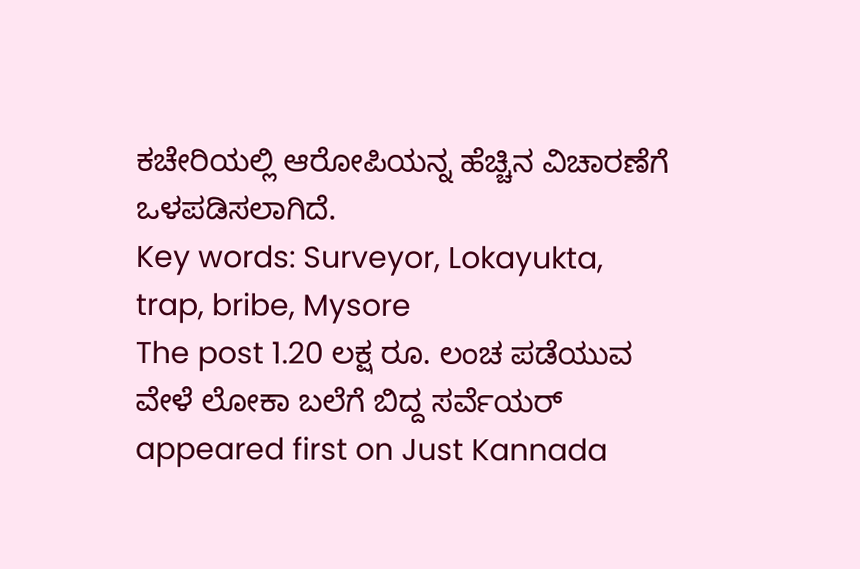ಕಚೇರಿಯಲ್ಲಿ ಆರೋಪಿಯನ್ನ ಹೆಚ್ಚಿನ ವಿಚಾರಣೆಗೆ ಒಳಪಡಿಸಲಾಗಿದೆ.
Key words: Surveyor, Lokayukta, trap, bribe, Mysore
The post 1.20 ಲಕ್ಷ ರೂ. ಲಂಚ ಪಡೆಯುವ ವೇಳೆ ಲೋಕಾ ಬಲೆಗೆ ಬಿದ್ದ ಸರ್ವೆಯರ್ appeared first on Just Kannada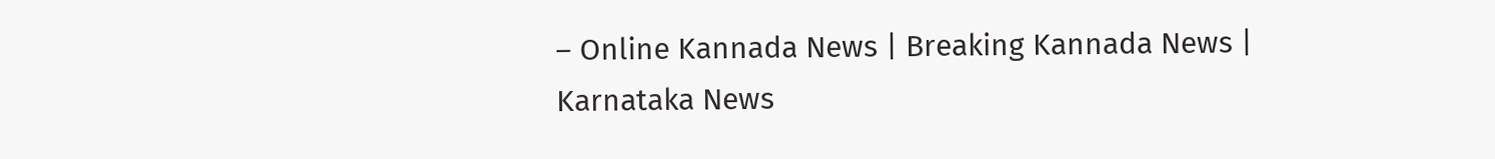– Online Kannada News | Breaking Kannada News | Karnataka News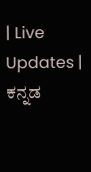| Live Updates | ಕನ್ನಡ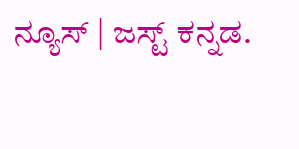ನ್ಯೂಸ್ | ಜಸ್ಟ್ ಕನ್ನಡ.